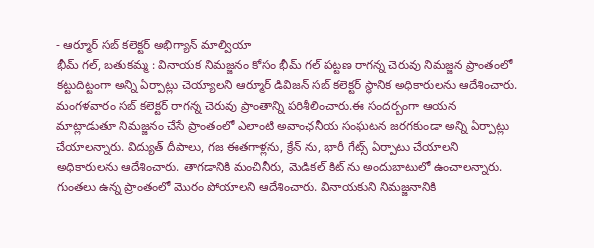- ఆర్మూర్ సబ్ కలెక్టర్ అభిగ్యాన్ మాల్వియా
భీమ్ గల్, బతుకమ్మ : వినాయక నిమజ్జనం కోసం భీమ్ గల్ పట్టణ రాగన్న చెరువు నిమజ్జన ప్రాంతంలో కట్టుదిట్టంగా అన్ని ఏర్పాట్లు చెయ్యాలని ఆర్మూర్ డివిజన్ సబ్ కలెక్టర్ స్థానిక అధికారులను ఆదేశించారు. మంగళవారం సబ్ కలెక్టర్ రాగన్న చెరువు ప్రాంతాన్ని పరిశీలించారు.ఈ సందర్బంగా ఆయన మాట్లాడుతూ నిమజ్జనం చేసే ప్రాంతంలో ఎలాంటి అవాంఛనీయ సంఘటన జరగకుండా అన్ని ఏర్పాట్లు చేయాలన్నారు. విద్యుత్ దీపాలు, గజ ఈతగాళ్లను, క్రేన్ ను, భారీ గేట్స్ ఏర్పాటు చేయాలని అధికారులను ఆదేశించారు. తాగడానికి మంచినీరు, మెడికల్ కిట్ ను అందుబాటులో ఉంచాలన్నారు. గుంతలు ఉన్న ప్రాంతంలో మొరం పోయాలని ఆదేశించారు. వినాయకుని నిమజ్జనానికి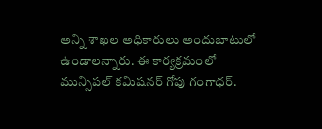అన్ని శాఖల అధికారులు అందుబాటులో ఉండాలన్నారు. ఈ కార్యక్రమంలో మున్సిపల్ కమిషనర్ గోపు గంగాధర్.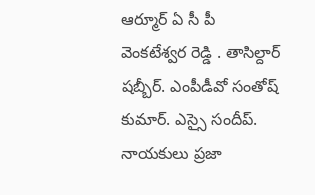ఆర్మూర్ ఏ సీ పీ వెంకటేశ్వర రెడ్డి . తాసిల్దార్ షబ్బీర్. ఎంపీడీవో సంతోష్ కుమార్. ఎస్సై సందీప్. నాయకులు ప్రజా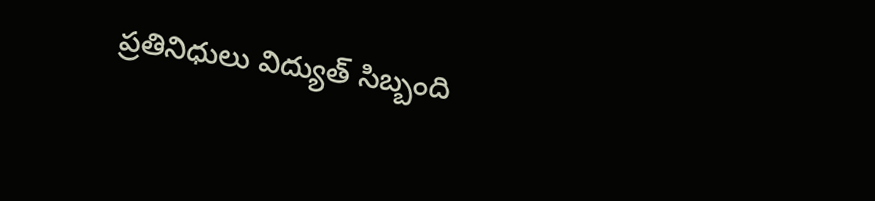ప్రతినిధులు విద్యుత్ సిబ్బంది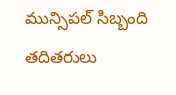మున్సిపల్ సిబ్బంది తదితరులు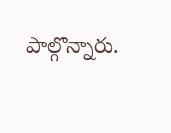పాల్గొన్నారు.